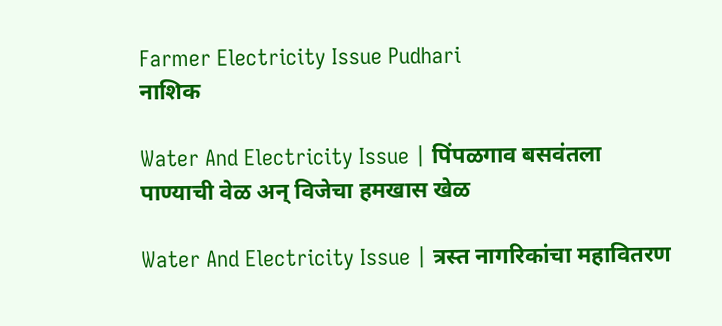Farmer Electricity Issue Pudhari
नाशिक

Water And Electricity Issue | पिंपळगाव बसवंतला पाण्याची वेळ अन् विजेचा हमखास खेळ

Water And Electricity Issue | त्रस्त नागरिकांचा महावितरण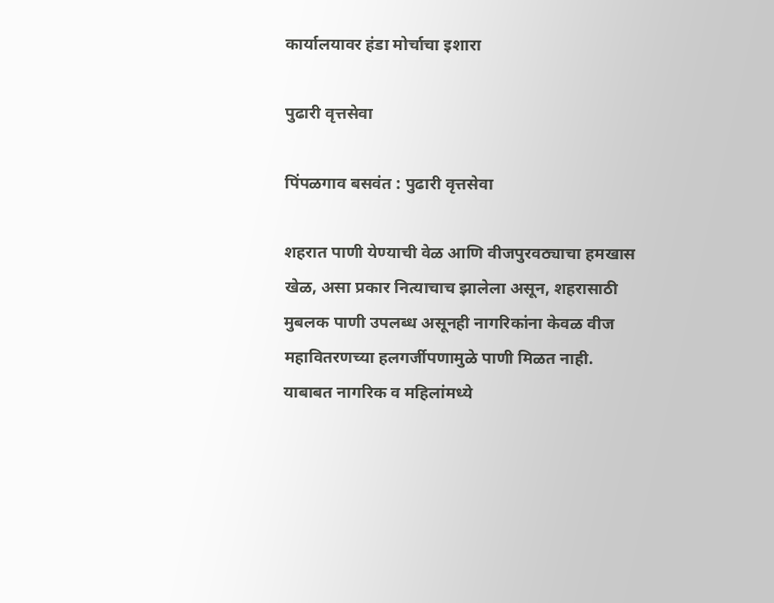कार्यालयावर हंडा मोर्चाचा इशारा

पुढारी वृत्तसेवा

पिंपळगाव बसवंत : पुढारी वृत्तसेवा

शहरात पाणी येण्याची वेळ आणि वीजपुरवठ्याचा हमखास खेळ, असा प्रकार नित्याचाच झालेला असून, शहरासाठी मुबलक पाणी उपलब्ध असूनही नागरिकांना केवळ वीज महावितरणच्या हलगर्जीपणामुळे पाणी मिळत नाही. याबाबत नागरिक व महिलांमध्ये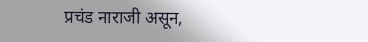प्रचंड नाराजी असून,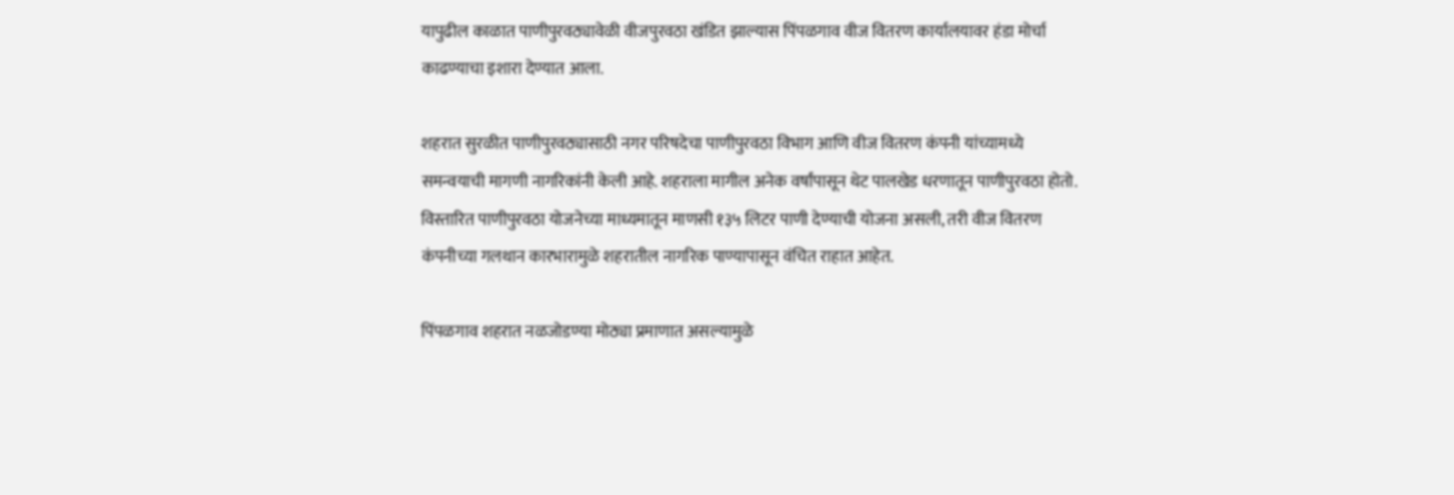यापुढील काळात पाणीपुरवठ्यावेळी वीजपुरवठा खंडित झाल्यास पिंपळगाव वीज वितरण कार्यालयावर हंडा मोर्चा काढण्याचा इशारा देण्यात आला.

शहरात सुरळीत पाणीपुरवठ्यासाठी नगर परिषदेचा पाणीपुरवठा विभाग आणि वीज वितरण कंपनी यांच्यामध्ये समन्वयाची मागणी नागरिकांनी केली आहे. शहराला मागील अनेक वर्षांपासून थेट पालखेड धरणातून पाणीपुरवठा होतो. विस्तारित पाणीपुरवठा योजनेच्या माध्यमातून माणसी १३५ लिटर पाणी देण्याची योजना असली, तरी वीज वितरण कंपनीच्या गलथान कारभारामुळे शहरातील नागरिक पाण्यापासून वंचित राहात आहेत.

पिंपळगाव शहरात नळजोडण्या मोठ्या प्रमाणात असल्यामुळे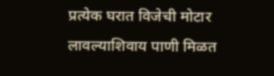प्रत्येक घरात विजेची मोटार लावल्याशिवाय पाणी मिळत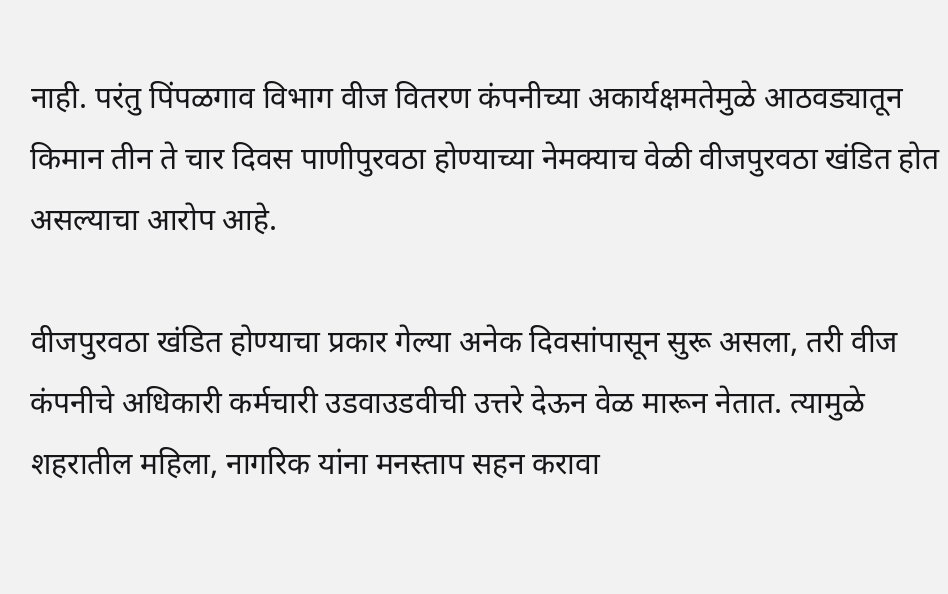नाही. परंतु पिंपळगाव विभाग वीज वितरण कंपनीच्या अकार्यक्षमतेमुळे आठवड्यातून किमान तीन ते चार दिवस पाणीपुरवठा होण्याच्या नेमक्याच वेळी वीजपुरवठा खंडित होत असल्याचा आरोप आहे.

वीजपुरवठा खंडित होण्याचा प्रकार गेल्या अनेक दिवसांपासून सुरू असला, तरी वीज कंपनीचे अधिकारी कर्मचारी उडवाउडवीची उत्तरे देऊन वेळ मारून नेतात. त्यामुळे शहरातील महिला, नागरिक यांना मनस्ताप सहन करावा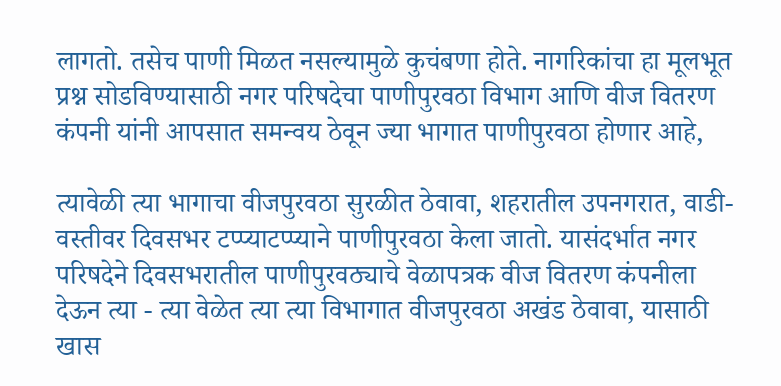लागतो. तसेच पाणी मिळत नसल्यामुळे कुचंबणा होते. नागरिकांचा हा मूलभूत प्रश्न सोडविण्यासाठी नगर परिषदेचा पाणीपुरवठा विभाग आणि वीज वितरण कंपनी यांनी आपसात समन्वय ठेवून ज्या भागात पाणीपुरवठा होणार आहे,

त्यावेळी त्या भागाचा वीजपुरवठा सुरळीत ठेवावा, शहरातील उपनगरात, वाडी-वस्तीवर दिवसभर टप्प्याटप्प्याने पाणीपुरवठा केला जातो. यासंदर्भात नगर परिषदेने दिवसभरातील पाणीपुरवठ्याचे वेळापत्रक वीज वितरण कंपनीला देऊन त्या - त्या वेळेत त्या त्या विभागात वीजपुरवठा अखंड ठेवावा, यासाठी खास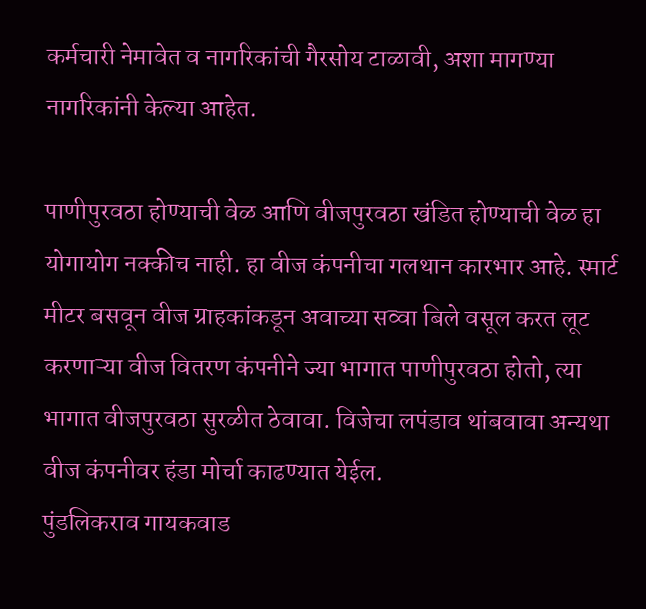कर्मचारी नेमावेत व नागरिकांची गैरसोय टाळावी, अशा मागण्या नागरिकांनी केल्या आहेत.

पाणीपुरवठा होण्याची वेळ आणि वीजपुरवठा खंडित होण्याची वेळ हा योगायोग नक्कीच नाही. हा वीज कंपनीचा गलथान कारभार आहे. स्मार्ट मीटर बसवून वीज ग्राहकांकडून अवाच्या सव्वा बिले वसूल करत लूट करणाऱ्या वीज वितरण कंपनीने ज्या भागात पाणीपुरवठा होतो, त्या भागात वीजपुरवठा सुरळीत ठेवावा. विजेचा लपंडाव थांबवावा अन्यथा वीज कंपनीवर हंडा मोर्चा काढण्यात येईल.
पुंडलिकराव गायकवाड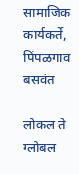सामाजिक कार्यकर्ते, पिंपळगाव बसवंत

लोकल ते ग्लोबल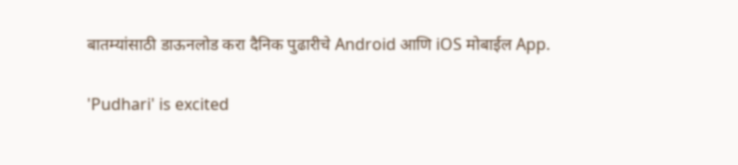बातम्यांसाठी डाऊनलोड करा दैनिक पुढारीचे Android आणि iOS मोबाईल App.

'Pudhari' is excited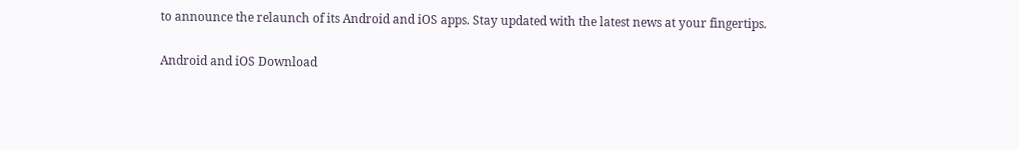to announce the relaunch of its Android and iOS apps. Stay updated with the latest news at your fingertips.

Android and iOS Download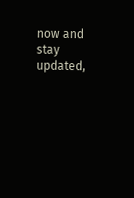now and stay updated,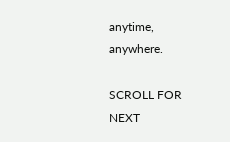anytime, anywhere.

SCROLL FOR NEXT